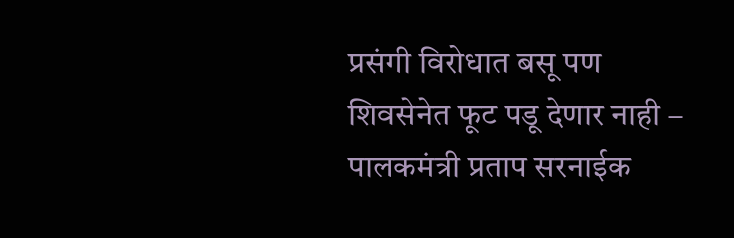प्रसंगी विरोधात बसू पण शिवसेनेत फूट पडू देणार नाही – पालकमंत्री प्रताप सरनाईक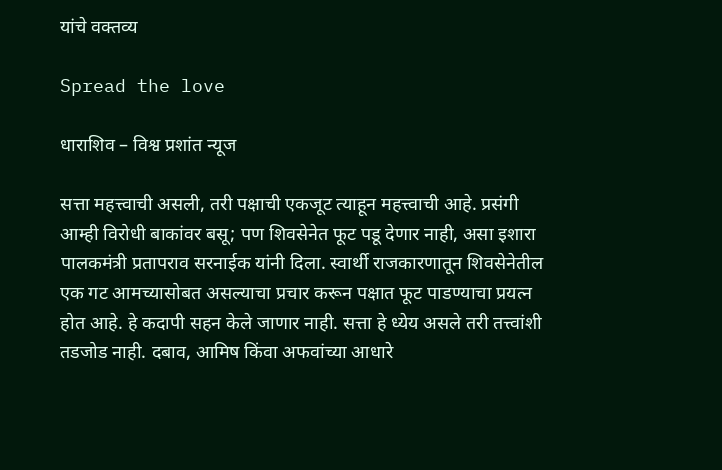यांचे वक्तव्य

Spread the love

धाराशिव – विश्व प्रशांत न्यूज

सत्ता महत्त्वाची असली, तरी पक्षाची एकजूट त्याहून महत्त्वाची आहे. प्रसंगी आम्ही विरोधी बाकांवर बसू; पण शिवसेनेत फूट पडू देणार नाही, असा इशारा पालकमंत्री प्रतापराव सरनाईक यांनी दिला. स्वार्थी राजकारणातून शिवसेनेतील एक गट आमच्यासोबत असल्याचा प्रचार करून पक्षात फूट पाडण्याचा प्रयत्न होत आहे. हे कदापी सहन केले जाणार नाही. सत्ता हे ध्येय असले तरी तत्त्वांशी तडजोड नाही. दबाव, आमिष किंवा अफवांच्या आधारे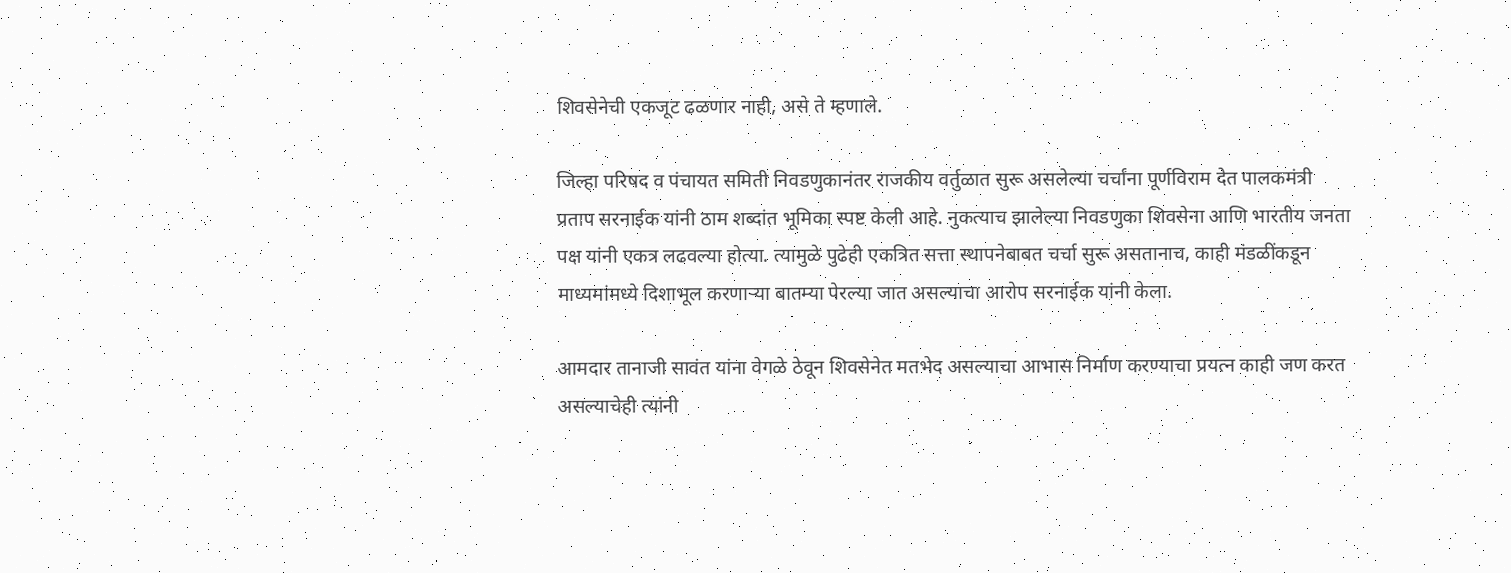शिवसेनेची एकजूट ढळणार नाही, असे ते म्हणाले.

जिल्हा परिषद व पंचायत समिती निवडणुकानंतर राजकीय वर्तुळात सुरू असलेल्या चर्चांना पूर्णविराम देत पालकमंत्री प्रताप सरनाईक यांनी ठाम शब्दांत भूमिका स्पष्ट केली आहे. नुकत्याच झालेल्या निवडणुका शिवसेना आणि भारतीय जनता पक्ष यांनी एकत्र लढवल्या होत्या. त्यामुळे पुढेही एकत्रित सत्ता स्थापनेबाबत चर्चा सुरू असतानाच, काही मंडळींकडून माध्यमांमध्ये दिशाभूल करणाऱ्या बातम्या पेरल्या जात असल्याचा आरोप सरनाईक यांनी केला.

आमदार तानाजी सावंत यांना वेगळे ठेवून शिवसेनेत मतभेद असल्याचा आभास निर्माण करण्याचा प्रयत्न काही जण करत असल्याचेही त्यांनी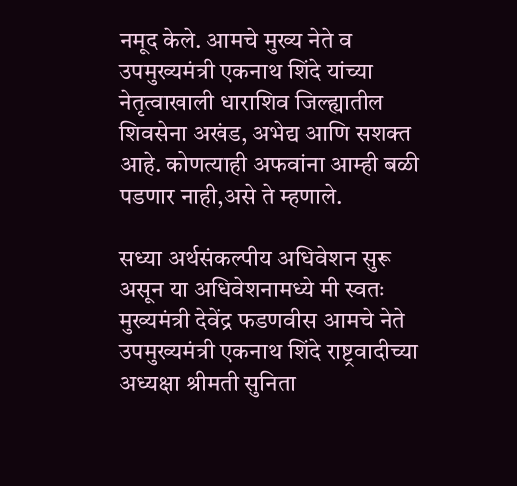नमूद केले. आमचे मुख्य नेते व उपमुख्यमंत्री एकनाथ शिंदे यांच्या नेतृत्वाखाली धाराशिव जिल्ह्यातील शिवसेना अखंड, अभेद्य आणि सशक्त आहे. कोणत्याही अफवांना आम्ही बळी पडणार नाही,असे ते म्हणाले.

सध्या अर्थसंकल्पीय अधिवेशन सुरू असून या अधिवेशनामध्ये मी स्वतः मुख्यमंत्री देवेंद्र फडणवीस आमचे नेते उपमुख्यमंत्री एकनाथ शिंदे राष्ट्रवादीच्या अध्यक्षा श्रीमती सुनिता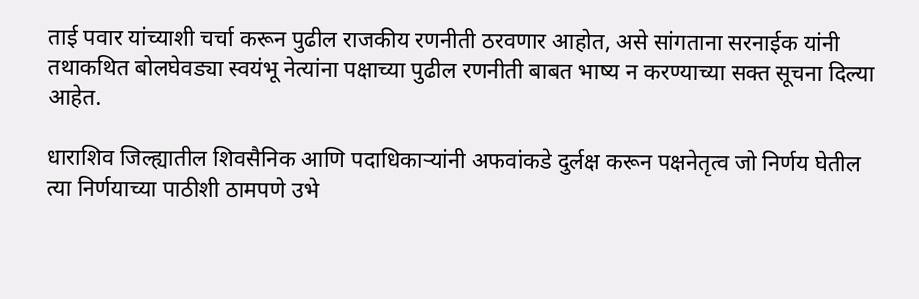ताई पवार यांच्याशी चर्चा करून पुढील राजकीय रणनीती ठरवणार आहोत, असे सांगताना सरनाईक यांनी तथाकथित बोलघेवड्या स्वयंभू नेत्यांना पक्षाच्या पुढील रणनीती बाबत भाष्य न करण्याच्या सक्त सूचना दिल्या आहेत.

धाराशिव जिल्ह्यातील शिवसैनिक आणि पदाधिकाऱ्यांनी अफवांकडे दुर्लक्ष करून पक्षनेतृत्व जो निर्णय घेतील त्या निर्णयाच्या पाठीशी ठामपणे उभे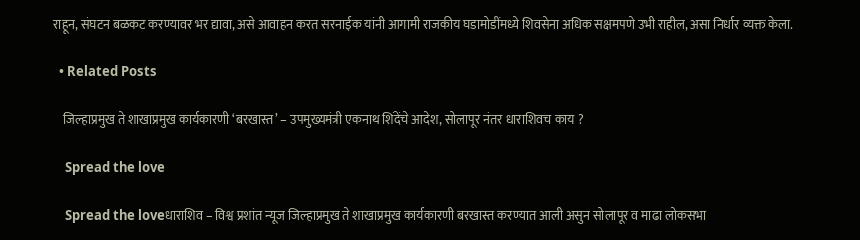राहून, संघटन बळकट करण्यावर भर द्यावा, असे आवाहन करत सरनाईक यांनी आगामी राजकीय घडामोडींमध्ये शिवसेना अधिक सक्षमपणे उभी राहील, असा निर्धार व्यक्त केला.

  • Related Posts

    जिल्हाप्रमुख ते शाखाप्रमुख कार्यकारणी ‘बरखास्त’ – उपमुख्यमंत्री एकनाथ शिंदेंचे आदेश, सोलापूर नंतर धाराशिवच काय ?

    Spread the love

    Spread the loveधाराशिव – विश्व प्रशांत न्यूज जिल्हाप्रमुख ते शाखाप्रमुख कार्यकारणी बरखास्त करण्यात आली असुन सोलापूर व माढा लोकसभा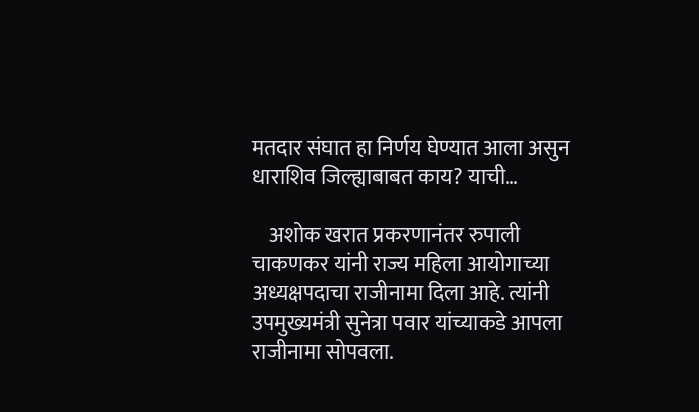मतदार संघात हा निर्णय घेण्यात आला असुन धाराशिव जिल्ह्याबाबत काय? याची…

    अशोक खरात प्रकरणानंतर रुपाली चाकणकर यांनी राज्य महिला आयोगाच्या अध्यक्षपदाचा राजीनामा दिला आहे. त्यांनी उपमुख्यमंत्री सुनेत्रा पवार यांच्याकडे आपला राजीनामा सोपवला.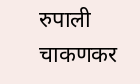रुपाली चाकणकर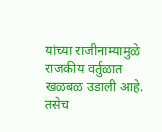यांच्या राजीनाम्यामुळे राजकीय वर्तुळात खळबळ उडाली आहे. तसेच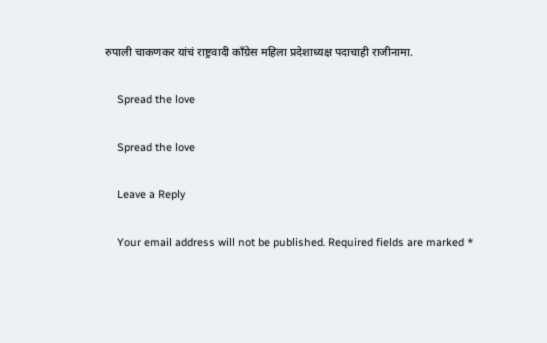रुपाली चाकणकर यांचं राष्ट्रवादी काँग्रेस महिला प्रदेशाध्यक्ष पदाचाही राजीनामा.

    Spread the love

    Spread the love

    Leave a Reply

    Your email address will not be published. Required fields are marked *